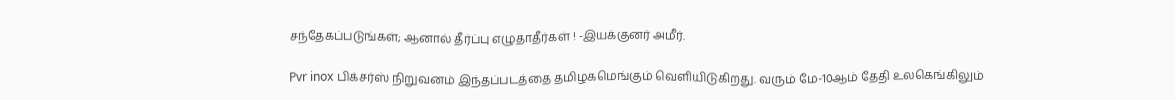சந்தேகப்படுங்கள்; ஆனால் தீர்ப்பு எழுதாதீர்கள் ! -இயக்குனர் அமீர்.

Pvr inox பிக்சர்ஸ் நிறுவனம் இந்தப்படத்தை தமிழகமெங்கும் வெளியிடுகிறது. வரும் மே-10ஆம் தேதி உலகெங்கிலும்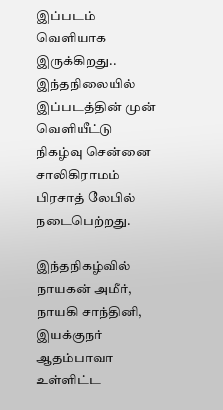இப்படம் வெளியாக இருக்கிறது.. இந்தநிலையில் இப்படத்தின் முன் வெளியீட்டு நிகழ்வு சென்னை சாலிகிராமம் பிரசாத் லேபில் நடைபெற்றது.

இந்தநிகழ்வில் நாயகன் அமீர், நாயகி சாந்தினி, இயக்குநர் ஆதம்பாவா உள்ளிட்ட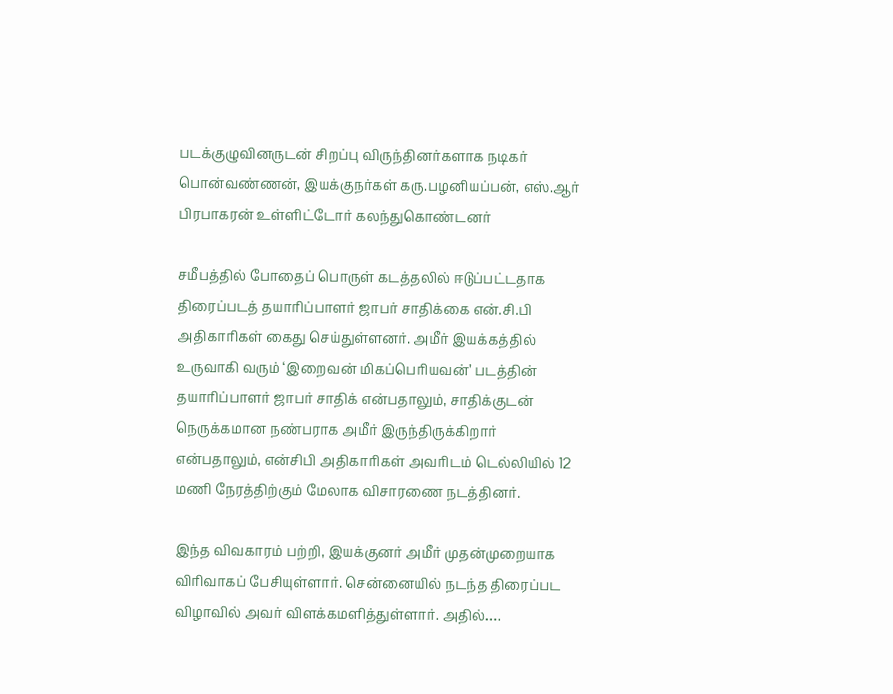படக்குழுவினருடன் சிறப்பு விருந்தினர்களாக நடிகர் பொன்வண்ணன், இயக்குநர்கள் கரு.பழனியப்பன், எஸ்.ஆர் பிரபாகரன் உள்ளிட்டோர் கலந்துகொண்டனர்

சமீபத்தில் போதைப் பொருள் கடத்தலில் ஈடுப்பட்டதாக திரைப்படத் தயாரிப்பாளர் ஜாபர் சாதிக்கை என்.சி.பி அதிகாரிகள் கைது செய்துள்ளனர். அமீர் இயக்கத்தில் உருவாகி வரும் ‘இறைவன் மிகப்பெரியவன்’ படத்தின் தயாரிப்பாளர் ஜாபர் சாதிக் என்பதாலும், சாதிக்குடன் நெருக்கமான நண்பராக அமீர் இருந்திருக்கிறார் என்பதாலும், என்சிபி அதிகாரிகள் அவரிடம் டெல்லியில் 12 மணி நேரத்திற்கும் மேலாக விசாரணை நடத்தினர்.

இந்த விவகாரம் பற்றி, இயக்குனர் அமீர் முதன்முறையாக விரிவாகப் பேசியுள்ளார். சென்னையில் நடந்த திரைப்பட விழாவில் அவர் விளக்கமளித்துள்ளார். அதில்….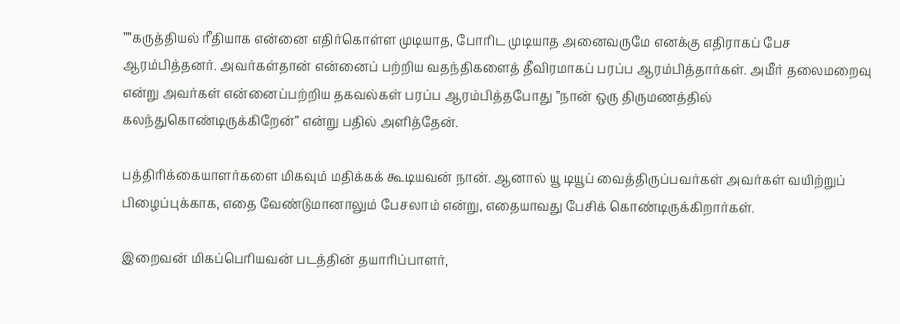””கருத்தியல் ரீதியாக என்னை எதிர்கொள்ள முடியாத, போரிட முடியாத அனைவருமே எனக்கு எதிராகப் பேச ஆரம்பித்தனர். அவர்கள்தான் என்னைப் பற்றிய வதந்திகளைத் தீவிரமாகப் பரப்ப ஆரம்பித்தார்கள். அமீர் தலைமறைவு என்று அவர்கள் என்னைப்பற்றிய தகவல்கள் பரப்ப ஆரம்பித்தபோது ”நான் ஒரு திருமணத்தில் கலந்துகொண்டிருக்கிறேன்” என்று பதில் அளித்தேன்.

பத்திரிக்கையாளர்களை மிகவும் மதிக்கக் கூடியவன் நான். ஆனால் யூ டியூப் வைத்திருப்பவர்கள் அவர்கள் வயிற்றுப் பிழைப்புக்காக, எதை வேண்டுமானாலும் பேசலாம் என்று, எதையாவது பேசிக் கொண்டிருக்கிறார்கள்.

இறைவன் மிகப்பெரியவன் படத்தின் தயாரிப்பாளர்,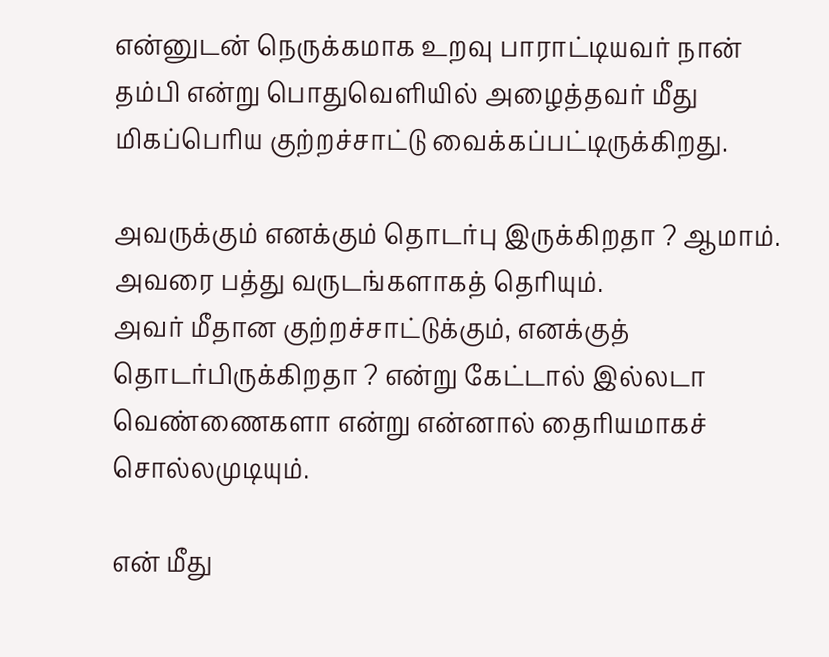என்னுடன் நெருக்கமாக உறவு பாராட்டியவர் நான் தம்பி என்று பொதுவெளியில் அழைத்தவர் மீது மிகப்பெரிய குற்றச்சாட்டு வைக்கப்பட்டிருக்கிறது.

அவருக்கும் எனக்கும் தொடர்பு இருக்கிறதா ? ஆமாம். அவரை பத்து வருடங்களாகத் தெரியும்.
அவர் மீதான குற்றச்சாட்டுக்கும், எனக்குத் தொடர்பிருக்கிறதா ? என்று கேட்டால் இல்லடா வெண்ணைகளா என்று என்னால் தைரியமாகச் சொல்லமுடியும்.

என் மீது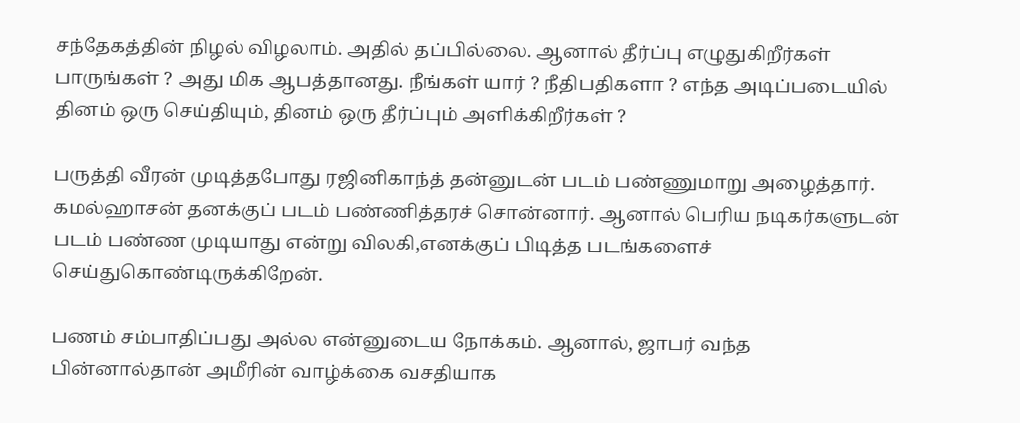சந்தேகத்தின் நிழல் விழலாம். அதில் தப்பில்லை. ஆனால் தீர்ப்பு எழுதுகிறீர்கள் பாருங்கள் ? அது மிக ஆபத்தானது. நீங்கள் யார் ? நீதிபதிகளா ? எந்த அடிப்படையில் தினம் ஒரு செய்தியும், தினம் ஒரு தீர்ப்பும் அளிக்கிறீர்கள் ?

பருத்தி வீரன் முடித்தபோது ரஜினிகாந்த் தன்னுடன் படம் பண்ணுமாறு அழைத்தார். கமல்ஹாசன் தனக்குப் படம் பண்ணித்தரச் சொன்னார். ஆனால் பெரிய நடிகர்களுடன் படம் பண்ண முடியாது என்று விலகி,எனக்குப் பிடித்த படங்களைச் செய்துகொண்டிருக்கிறேன்.

பணம் சம்பாதிப்பது அல்ல என்னுடைய நோக்கம். ஆனால், ஜாபர் வந்த பின்னால்தான் அமீரின் வாழ்க்கை வசதியாக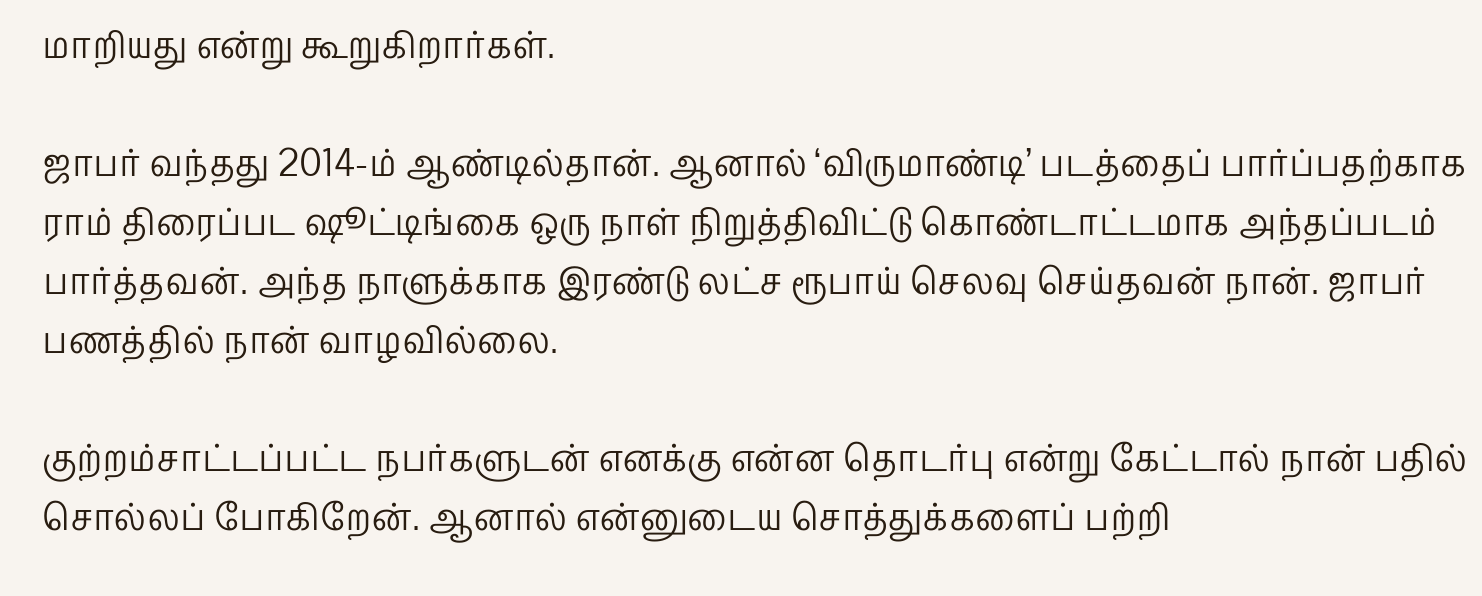மாறியது என்று கூறுகிறார்கள்.

ஜாபர் வந்தது 2014-ம் ஆண்டில்தான். ஆனால் ‘விருமாண்டி’ படத்தைப் பார்ப்பதற்காக ராம் திரைப்பட ஷூட்டிங்கை ஒரு நாள் நிறுத்திவிட்டு கொண்டாட்டமாக அந்தப்படம் பார்த்தவன். அந்த நாளுக்காக இரண்டு லட்ச ரூபாய் செலவு செய்தவன் நான். ஜாபர் பணத்தில் நான் வாழவில்லை.

குற்றம்சாட்டப்பட்ட நபர்களுடன் எனக்கு என்ன தொடர்பு என்று கேட்டால் நான் பதில் சொல்லப் போகிறேன். ஆனால் என்னுடைய சொத்துக்களைப் பற்றி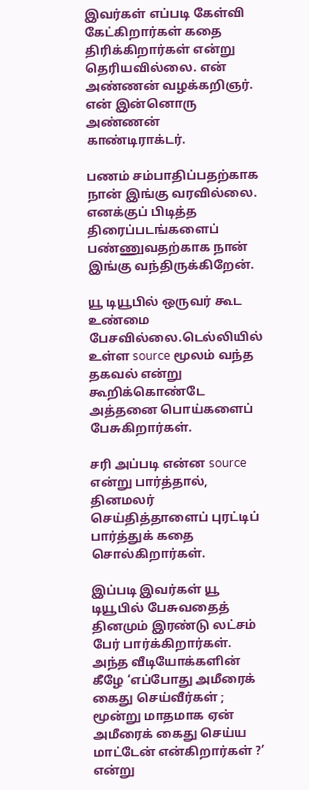இவர்கள் எப்படி கேள்வி கேட்கிறார்கள் கதை திரிக்கிறார்கள் என்று தெரியவில்லை. என் அண்ணன் வழக்கறிஞர். என் இன்னொரு அண்ணன் காண்டிராக்டர்.

பணம் சம்பாதிப்பதற்காக நான் இங்கு வரவில்லை. எனக்குப் பிடித்த திரைப்படங்களைப் பண்ணுவதற்காக நான் இங்கு வந்திருக்கிறேன்.

யூ டியூபில் ஒருவர் கூட உண்மை பேசவில்லை.டெல்லியில் உள்ள source மூலம் வந்த தகவல் என்று கூறிக்கொண்டே அத்தனை பொய்களைப் பேசுகிறார்கள்.

சரி அப்படி என்ன source என்று பார்த்தால், தினமலர் செய்தித்தாளைப் புரட்டிப் பார்த்துக் கதை சொல்கிறார்கள்.

இப்படி இவர்கள் யூ டியூபில் பேசுவதைத் தினமும் இரண்டு லட்சம் பேர் பார்க்கிறார்கள். அந்த வீடியோக்களின் கீழே ‘எப்போது அமீரைக் கைது செய்வீர்கள் ; மூன்று மாதமாக ஏன் அமீரைக் கைது செய்ய மாட்டேன் என்கிறார்கள் ?’ என்று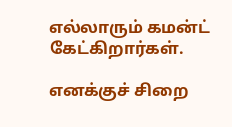எல்லாரும் கமன்ட் கேட்கிறார்கள்.

எனக்குச் சிறை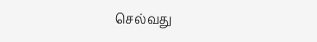செல்வது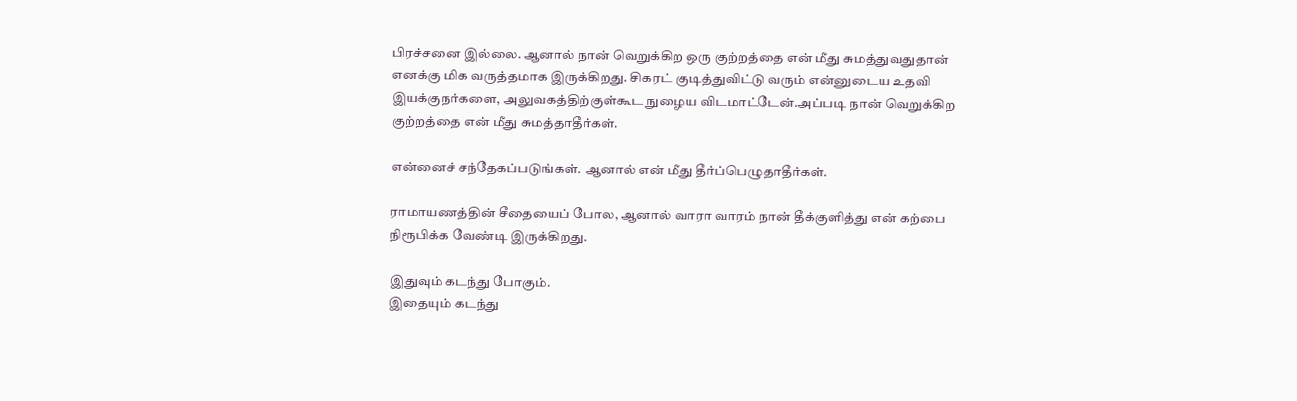பிரச்சனை இல்லை. ஆனால் நான் வெறுக்கிற ஒரு குற்றத்தை என் மீது சுமத்துவதுதான் எனக்கு மிக வருத்தமாக இருக்கிறது. சிகரட் குடித்துவிட்டு வரும் என்னுடைய உதவி இயக்குநர்களை, அலுவகத்திற்குள்கூட நுழைய விடமாட்டேன்.அப்படி நான் வெறுக்கிற குற்றத்தை என் மீது சுமத்தாதீர்கள்.

என்னைச் சந்தேகப்படுங்கள். ஆனால் என் மீது தீர்ப்பெழுதாதீர்கள்.

ராமாயணத்தின் சீதையைப் போல, ஆனால் வாரா வாரம் நான் தீக்குளித்து என் கற்பை நிரூபிக்க வேண்டி இருக்கிறது.

இதுவும் கடந்து போகும்.
இதையும் கடந்து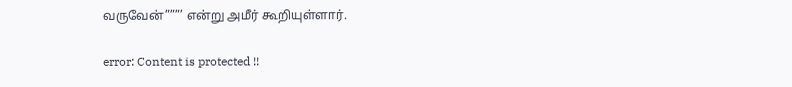வருவேன்”””’ என்று அமீர் கூறியுள்ளார்.

error: Content is protected !!